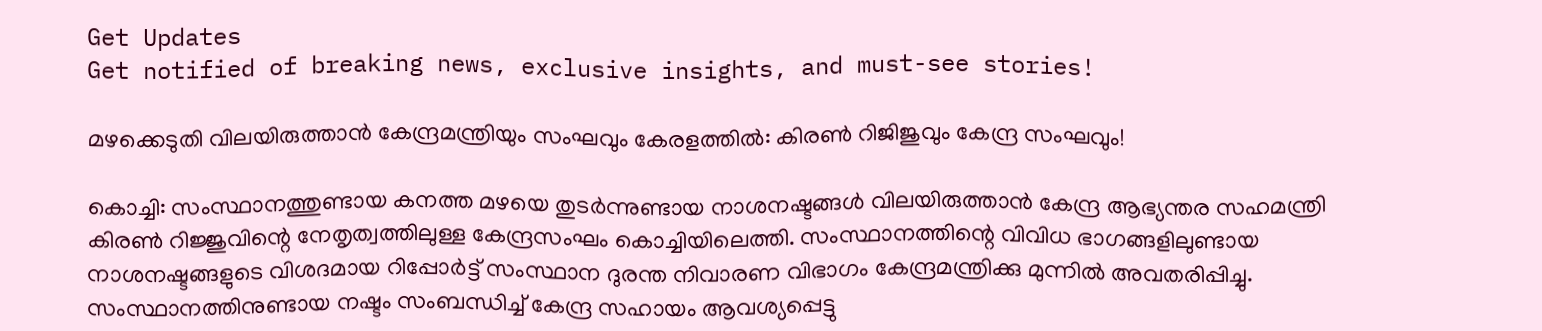Get Updates
Get notified of breaking news, exclusive insights, and must-see stories!

മഴക്കെടുതി വിലയിരുത്താന്‍ കേന്ദ്രമന്ത്രിയും സംഘവും കേരളത്തില്‍: കിരണ്‍ റിജിജുവും കേന്ദ്ര സംഘവും!

കൊച്ചി: സംസ്ഥാനത്തുണ്ടായ കനത്ത മഴയെ തുടര്‍ന്നുണ്ടായ നാശനഷ്ടങ്ങള്‍ വിലയിരുത്താന്‍ കേന്ദ്ര ആഭ്യന്തര സഹമന്ത്രി കിരണ്‍ റിജ്ജുവിന്റെ നേതൃത്വത്തിലുള്ള കേന്ദ്രസംഘം കൊച്ചിയിലെത്തി. സംസ്ഥാനത്തിന്റെ വിവിധ ഭാഗങ്ങളിലുണ്ടായ നാശനഷ്ടങ്ങളുടെ വിശദമായ റിപ്പോര്‍ട്ട് സംസ്ഥാന ദുരന്ത നിവാരണ വിഭാഗം കേന്ദ്രമന്ത്രിക്കു മുന്നില്‍ അവതരിപ്പിച്ചു. സംസ്ഥാനത്തിനുണ്ടായ നഷ്ടം സംബന്ധിച്ച് കേന്ദ്ര സഹായം ആവശ്യപ്പെട്ടു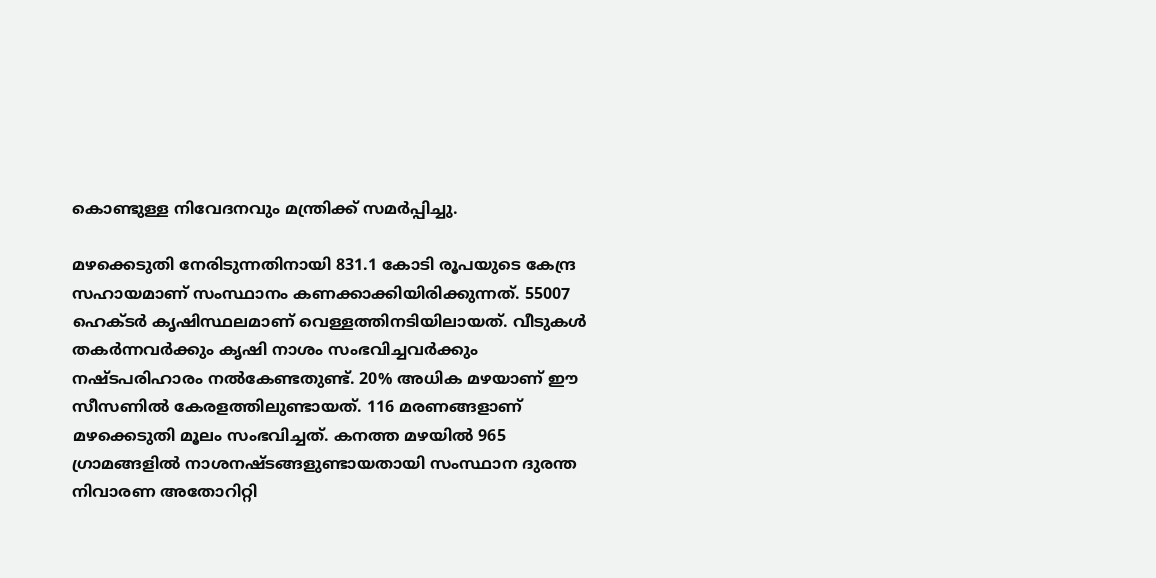കൊണ്ടുള്ള നിവേദനവും മന്ത്രിക്ക് സമര്‍പ്പിച്ചു.

മഴക്കെടുതി നേരിടുന്നതിനായി 831.1 കോടി രൂപയുടെ കേന്ദ്ര സഹായമാണ് സംസ്ഥാനം കണക്കാക്കിയിരിക്കുന്നത്. 55007 ഹെക്ടര്‍ കൃഷിസ്ഥലമാണ് വെള്ളത്തിനടിയിലായത്. വീടുകള്‍ തകര്‍ന്നവര്‍ക്കും കൃഷി നാശം സംഭവിച്ചവര്‍ക്കും നഷ്ടപരിഹാരം നല്‍കേണ്ടതുണ്ട്. 20% അധിക മഴയാണ് ഈ സീസണില്‍ കേരളത്തിലുണ്ടായത്. 116 മരണങ്ങളാണ് മഴക്കെടുതി മൂലം സംഭവിച്ചത്. കനത്ത മഴയില്‍ 965 ഗ്രാമങ്ങളില്‍ നാശനഷ്ടങ്ങളുണ്ടായതായി സംസ്ഥാന ദുരന്ത നിവാരണ അതോറിറ്റി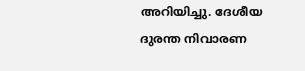അറിയിച്ചു. ദേശീയ ദുരന്ത നിവാരണ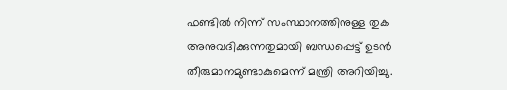ഫണ്ടില്‍ നിന്ന് സംസ്ഥാനത്തിനുള്ള തുക അനുവദിക്കുന്നതുമായി ബന്ധപ്പെട്ട് ഉടന്‍ തീരുമാനമുണ്ടാകുമെന്ന് മന്ത്രി അറിയിച്ചു.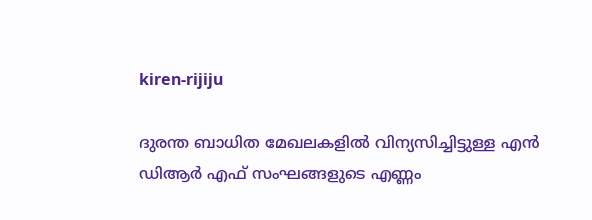kiren-rijiju

ദുരന്ത ബാധിത മേഖലകളില്‍ വിന്യസിച്ചിട്ടുള്ള എന്‍ ഡിആര്‍ എഫ് സംഘങ്ങളുടെ എണ്ണം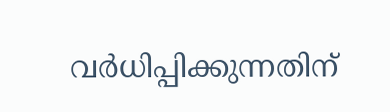വര്‍ധിപ്പിക്കുന്നതിന്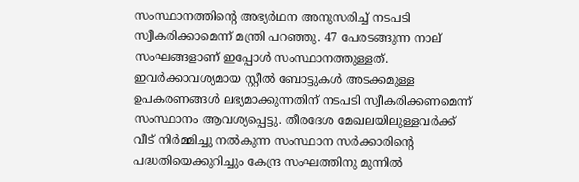സംസ്ഥാനത്തിന്റെ അഭ്യര്‍ഥന അനുസരിച്ച് നടപടി സ്വീകരിക്കാമെന്ന് മന്ത്രി പറഞ്ഞു. 47 പേരടങ്ങുന്ന നാല് സംഘങ്ങളാണ് ഇപ്പോള്‍ സംസ്ഥാനത്തുള്ളത്. ഇവര്‍ക്കാവശ്യമായ സ്റ്റീല്‍ ബോട്ടുകള്‍ അടക്കമുള്ള ഉപകരണങ്ങള്‍ ലഭ്യമാക്കുന്നതിന് നടപടി സ്വീകരിക്കണമെന്ന് സംസ്ഥാനം ആവശ്യപ്പെട്ടു. തീരദേശ മേഖലയിലുള്ളവര്‍ക്ക് വീട് നിര്‍മ്മിച്ചു നല്‍കുന്ന സംസ്ഥാന സര്‍ക്കാരിന്റെ പദ്ധതിയെക്കുറിച്ചും കേന്ദ്ര സംഘത്തിനു മുന്നില്‍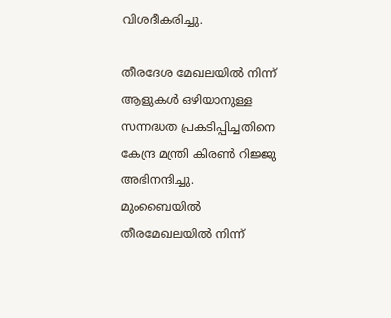വിശദീകരിച്ചു.

തീരദേശ മേഖലയില്‍ നിന്ന് ആളുകള്‍ ഒഴിയാനുള്ള സന്നദ്ധത പ്രകടിപ്പിച്ചതിനെ കേന്ദ്ര മന്ത്രി കിരണ്‍ റിജ്ജു അഭിനന്ദിച്ചു. മുംബൈയില്‍ തീരമേഖലയില്‍ നിന്ന്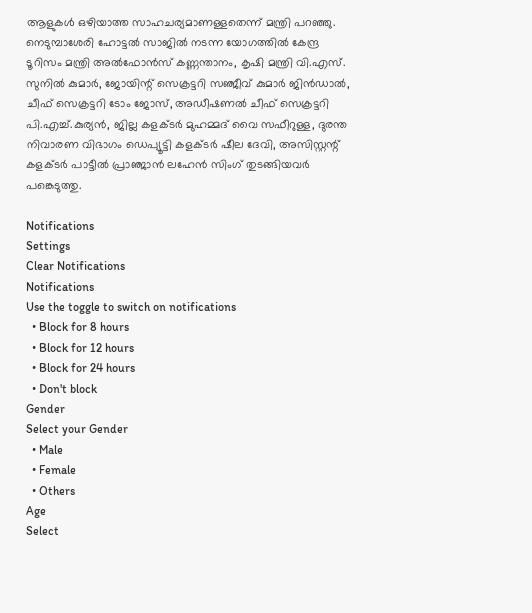ആളുകള്‍ ഒഴിയാത്ത സാഹചര്യമാണള്ളതെന്ന് മന്ത്രി പറഞ്ഞു. നെടുമ്പാശേരി ഹോട്ടല്‍ സാജില്‍ നടന്ന യോഗത്തില്‍ കേന്ദ്ര ടൂറിസം മന്ത്രി അല്‍ഫോന്‍സ് കണ്ണന്താനം, കൃഷി മന്ത്രി വി.എസ്. സുനില്‍ കുമാര്‍, ജോയിന്റ് സെക്രട്ടറി സഞ്ജീവ് കുമാര്‍ ജിന്‍ഡാല്‍, ചീഫ് സെക്രട്ടറി ടോം ജോസ്, അഡീഷണല്‍ ചീഫ് സെക്രട്ടറി പി.എച്ച്.കുര്യന്‍, ജില്ല കളക്ടര്‍ മുഹമ്മദ് വൈ സഫീറുള്ള, ദുരന്ത നിവാരണ വിഭാഗം ഡെപ്യൂട്ടി കളക്ടര്‍ ഷീല ദേവി, അസിസ്റ്റന്റ് കളക്ടര്‍ പാട്ടീല്‍ പ്രാഞ്ജാന്‍ ലഹേന്‍ സിംഗ് തുടങ്ങിയവര്‍ പങ്കെടുത്തു.

Notifications
Settings
Clear Notifications
Notifications
Use the toggle to switch on notifications
  • Block for 8 hours
  • Block for 12 hours
  • Block for 24 hours
  • Don't block
Gender
Select your Gender
  • Male
  • Female
  • Others
Age
Select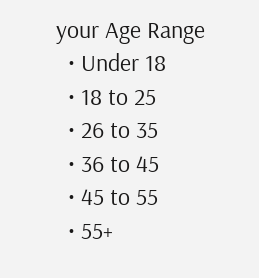your Age Range
  • Under 18
  • 18 to 25
  • 26 to 35
  • 36 to 45
  • 45 to 55
  • 55+